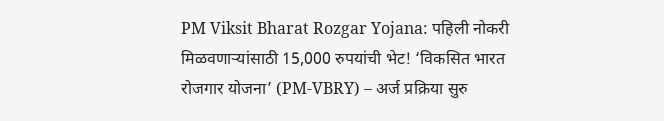PM Viksit Bharat Rozgar Yojana: पहिली नोकरी मिळवणाऱ्यांसाठी 15,000 रुपयांची भेट! ‘विकसित भारत रोजगार योजना’ (PM-VBRY) – अर्ज प्रक्रिया सुरु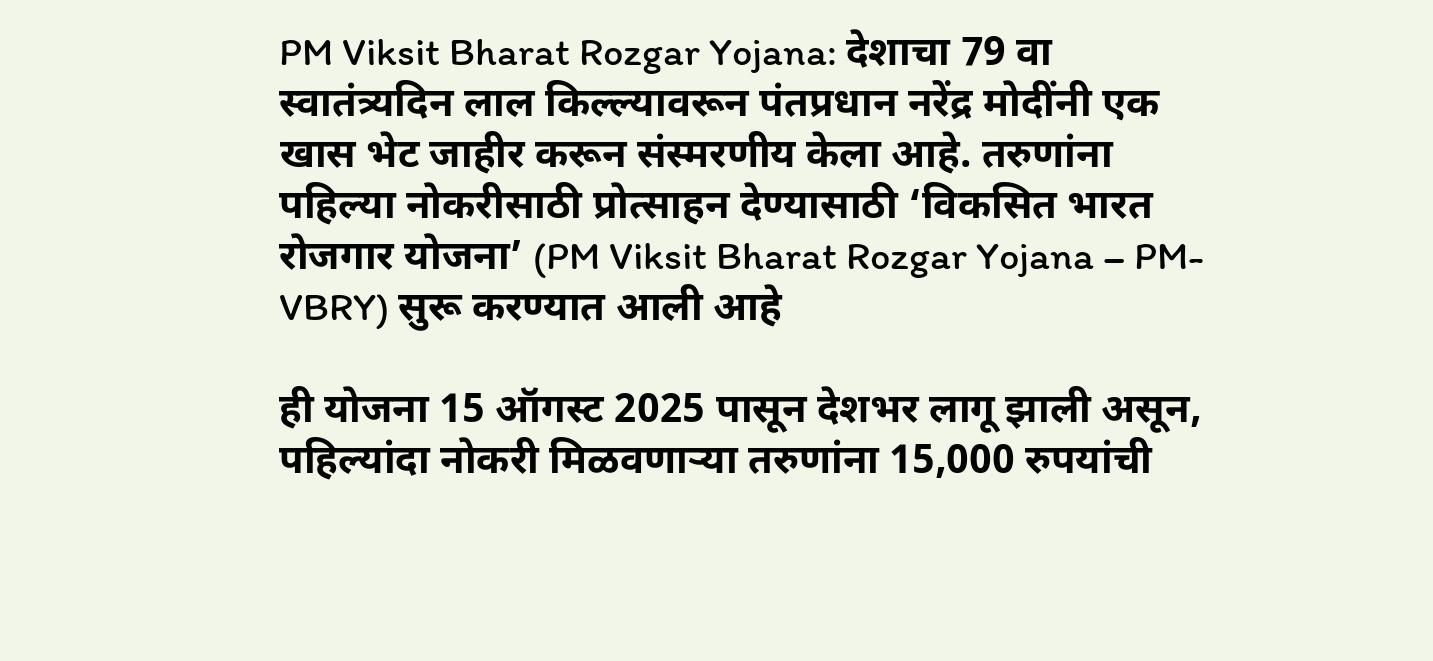PM Viksit Bharat Rozgar Yojana: देशाचा 79 वा स्वातंत्र्यदिन लाल किल्ल्यावरून पंतप्रधान नरेंद्र मोदींनी एक खास भेट जाहीर करून संस्मरणीय केला आहे. तरुणांना पहिल्या नोकरीसाठी प्रोत्साहन देण्यासाठी ‘विकसित भारत रोजगार योजना’ (PM Viksit Bharat Rozgar Yojana – PM-VBRY) सुरू करण्यात आली आहे

ही योजना 15 ऑगस्ट 2025 पासून देशभर लागू झाली असून, पहिल्यांदा नोकरी मिळवणाऱ्या तरुणांना 15,000 रुपयांची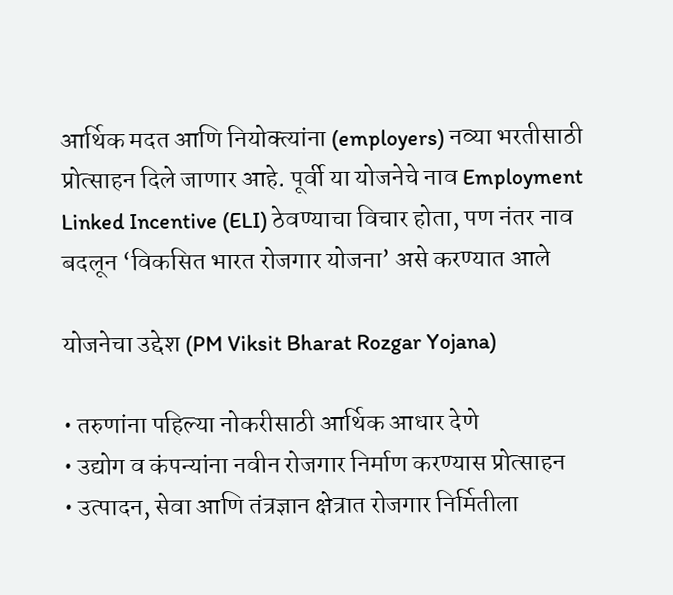आर्थिक मदत आणि नियोक्त्यांना (employers) नव्या भरतीसाठी प्रोत्साहन दिले जाणार आहे. पूर्वी या योजनेचे नाव Employment Linked Incentive (ELI) ठेवण्याचा विचार होता, पण नंतर नाव बदलून ‘विकसित भारत रोजगार योजना’ असे करण्यात आले

योजनेचा उद्देश (PM Viksit Bharat Rozgar Yojana)

• तरुणांना पहिल्या नोकरीसाठी आर्थिक आधार देणे
• उद्योग व कंपन्यांना नवीन रोजगार निर्माण करण्यास प्रोत्साहन
• उत्पादन, सेवा आणि तंत्रज्ञान क्षेत्रात रोजगार निर्मितीला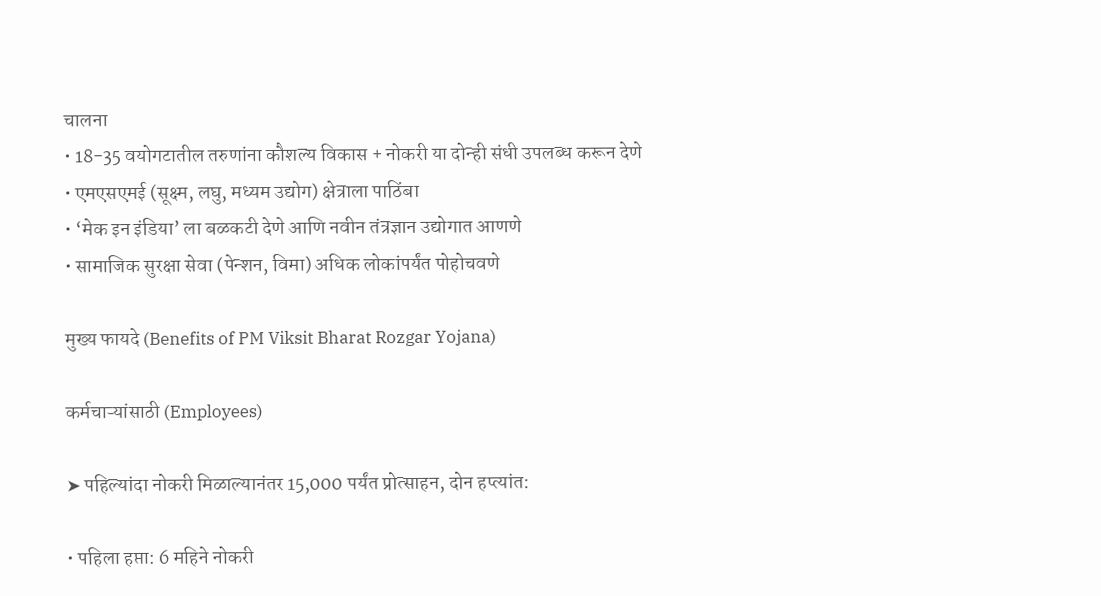चालना
• 18-35 वयोगटातील तरुणांना कौशल्य विकास + नोकरी या दोन्ही संधी उपलब्ध करून देणे
• एमएसएमई (सूक्ष्म, लघु, मध्यम उद्योग) क्षेत्राला पाठिंबा
• ‘मेक इन इंडिया’ ला बळकटी देणे आणि नवीन तंत्रज्ञान उद्योगात आणणे
• सामाजिक सुरक्षा सेवा (पेन्शन, विमा) अधिक लोकांपर्यंत पोहोचवणे

मुख्य फायदे (Benefits of PM Viksit Bharat Rozgar Yojana)

कर्मचाऱ्यांसाठी (Employees)

➤ पहिल्यांदा नोकरी मिळाल्यानंतर 15,000 पर्यंत प्रोत्साहन, दोन हप्त्यांत:

• पहिला हप्ता: 6 महिने नोकरी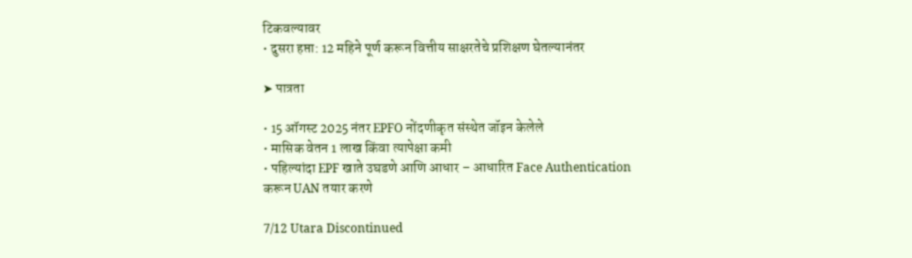टिकवल्यावर
• दुसरा हप्ता: 12 महिने पूर्ण करून वित्तीय साक्षरतेचे प्रशिक्षण घेतल्यानंतर

➤ पात्रता

• 15 ऑगस्ट 2025 नंतर EPFO नोंदणीकृत संस्थेत जॉइन केलेले
• मासिक वेतन 1 लाख किंवा त्यापेक्षा कमी
• पहिल्यांदा EPF खाते उघडणे आणि आधार – आधारित Face Authentication करून UAN तयार करणे

7/12 Utara Discontinued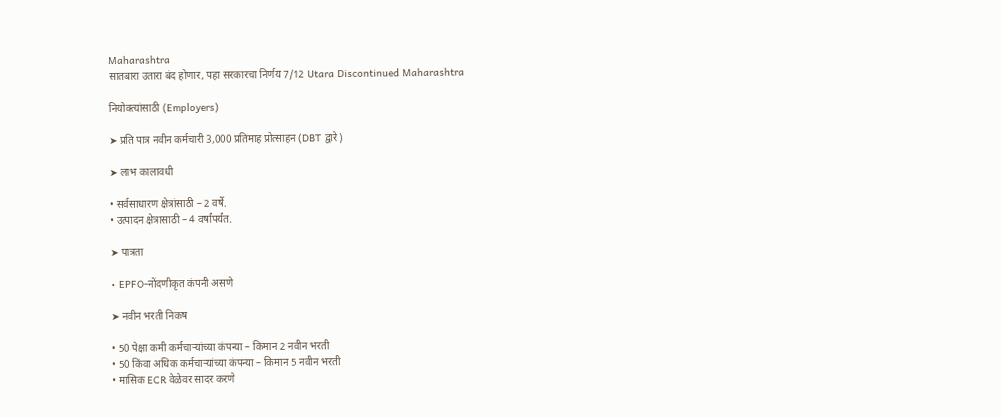Maharashtra
सातबारा उतारा बंद होणार, पहा सरकारचा निर्णय 7/12 Utara Discontinued Maharashtra

नियोक्त्यांसाठी (Employers)

➤ प्रति पात्र नवीन कर्मचारी 3,000 प्रतिमाह प्रोत्साहन (DBT द्वारे)

➤ लाभ कालावधी

• सर्वसाधारण क्षेत्रांसाठी – 2 वर्षे.
• उत्पादन क्षेत्रासाठी – 4 वर्षांपर्यंत.

➤ पात्रता

• EPFO-नोंदणीकृत कंपनी असणे

➤ नवीन भरती निकष

• 50 पेक्षा कमी कर्मचाऱ्यांच्या कंपन्या – किमान 2 नवीन भरती
• 50 किंवा अधिक कर्मचाऱ्यांच्या कंपन्या – किमान 5 नवीन भरती
• मासिक ECR वेळेवर सादर करणे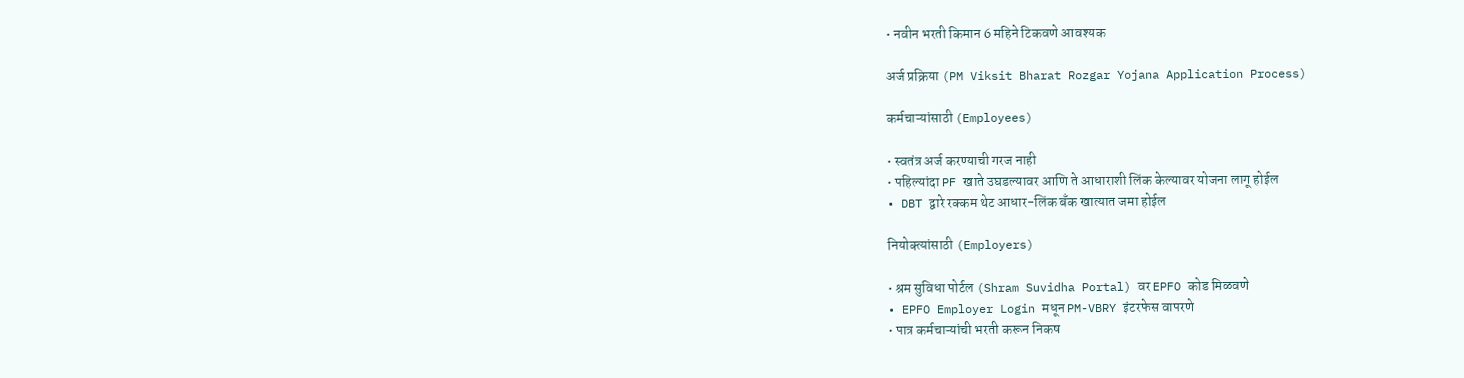• नवीन भरती किमान 6 महिने टिकवणे आवश्यक

अर्ज प्रक्रिया (PM Viksit Bharat Rozgar Yojana Application Process)

कर्मचाऱ्यांसाठी (Employees)

• स्वतंत्र अर्ज करण्याची गरज नाही
• पहिल्यांदा PF खाते उघडल्यावर आणि ते आधाराशी लिंक केल्यावर योजना लागू होईल
• DBT द्वारे रक्कम थेट आधार-लिंक बँक खात्यात जमा होईल

नियोक्त्यांसाठी (Employers)

• श्रम सुविधा पोर्टल (Shram Suvidha Portal) वर EPFO कोड मिळवणे
• EPFO Employer Login मधून PM-VBRY इंटरफेस वापरणे
• पात्र कर्मचाऱ्यांची भरती करून निकष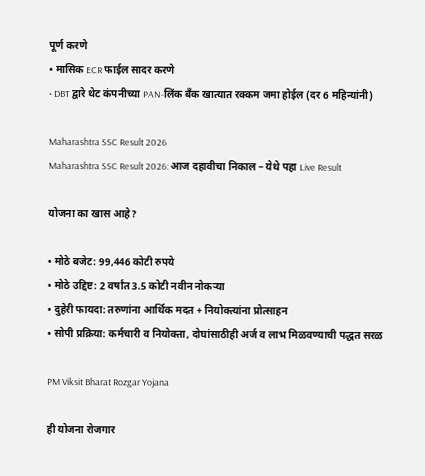पूर्ण करणे
• मासिक ECR फाईल सादर करणे
• DBT द्वारे थेट कंपनीच्या PAN-लिंक बँक खात्यात रक्कम जमा होईल (दर 6 महिन्यांनी)

Maharashtra SSC Result 2026
Maharashtra SSC Result 2026: आज दहावीचा निकाल – येथे पहा Live Result

योजना का खास आहे?

• मोठे बजेट: 99,446 कोटी रुपये
• मोठे उद्दिष्ट: 2 वर्षांत 3.5 कोटी नवीन नोकऱ्या
• दुहेरी फायदा: तरुणांना आर्थिक मदत + नियोक्त्यांना प्रोत्साहन
• सोपी प्रक्रिया: कर्मचारी व नियोक्ता, दोघांसाठीही अर्ज व लाभ मिळवण्याची पद्धत सरळ

PM Viksit Bharat Rozgar Yojana

ही योजना रोजगार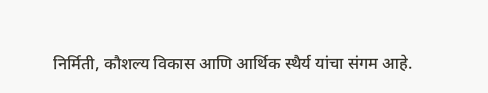निर्मिती, कौशल्य विकास आणि आर्थिक स्थैर्य यांचा संगम आहे.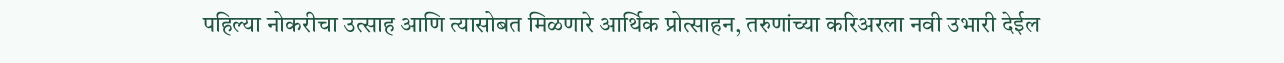पहिल्या नोकरीचा उत्साह आणि त्यासोबत मिळणारे आर्थिक प्रोत्साहन, तरुणांच्या करिअरला नवी उभारी देईल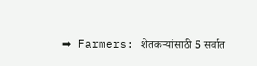➡ Farmers: शेतकऱ्यांसाठी 5 सर्वात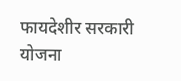फायदेशीर सरकारी योजना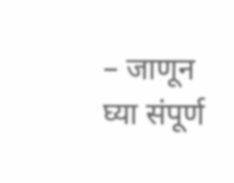– जाणून घ्या संपूर्ण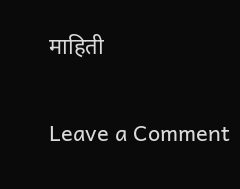माहिती

Leave a Comment